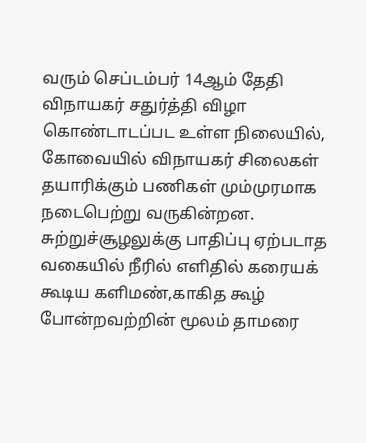வரும் செப்டம்பர் 14ஆம் தேதி விநாயகர் சதுர்த்தி விழா கொண்டாடப்பட உள்ள நிலையில், கோவையில் விநாயகர் சிலைகள் தயாரிக்கும் பணிகள் மும்முரமாக நடைபெற்று வருகின்றன. சுற்றுச்சூழலுக்கு பாதிப்பு ஏற்படாத வகையில் நீரில் எளிதில் கரையக் கூடிய களிமண்,காகித கூழ் போன்றவற்றின் மூலம் தாமரை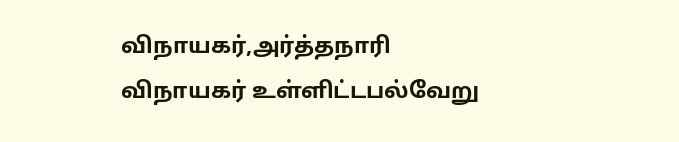விநாயகர்,அர்த்தநாரி விநாயகர் உள்ளிட்டபல்வேறு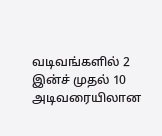வடிவங்களில் 2 இன்ச் முதல் 10 அடிவரையிலான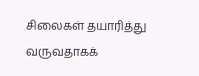சிலைகள் தயாரித்து வருவதாகக்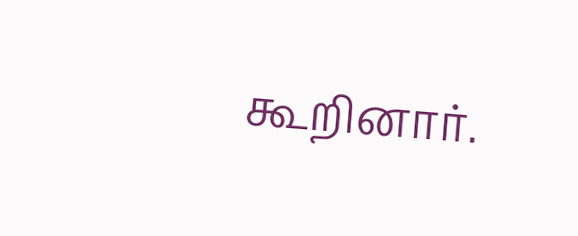கூறினார்.